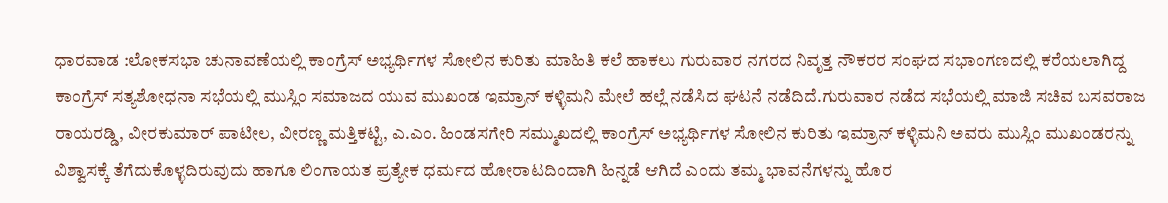ಧಾರವಾಡ :ಲೋಕಸಭಾ ಚುನಾವಣೆಯಲ್ಲಿ ಕಾಂಗ್ರೆಸ್ ಅಭ್ಯರ್ಥಿಗಳ ಸೋಲಿನ ಕುರಿತು ಮಾಹಿತಿ ಕಲೆ ಹಾಕಲು ಗುರುವಾರ ನಗರದ ನಿವೃತ್ತ ನೌಕರರ ಸಂಘದ ಸಭಾಂಗಣದಲ್ಲಿ ಕರೆಯಲಾಗಿದ್ದ ಕಾಂಗ್ರೆಸ್ ಸತ್ಯಶೋಧನಾ ಸಭೆಯಲ್ಲಿ ಮುಸ್ಲಿಂ ಸಮಾಜದ ಯುವ ಮುಖಂಡ ಇಮ್ರಾನ್ ಕಳ್ಳಿಮನಿ ಮೇಲೆ ಹಲ್ಲೆ ನಡೆಸಿದ ಘಟನೆ ನಡೆದಿದೆ.ಗುರುವಾರ ನಡೆದ ಸಭೆಯಲ್ಲಿ ಮಾಜಿ ಸಚಿವ ಬಸವರಾಜ ರಾಯರಡ್ಡಿ, ವೀರಕುಮಾರ್ ಪಾಟೀಲ, ವೀರಣ್ಣ ಮತ್ತಿಕಟ್ಟಿ, ಎ.ಎಂ. ಹಿಂಡಸಗೇರಿ ಸಮ್ಮುಖದಲ್ಲಿ ಕಾಂಗ್ರೆಸ್ ಅಭ್ಯರ್ಥಿಗಳ ಸೋಲಿನ ಕುರಿತು ಇಮ್ರಾನ್ ಕಳ್ಳಿಮನಿ ಅವರು ಮುಸ್ಲಿಂ ಮುಖಂಡರನ್ನು ವಿಶ್ವಾಸಕ್ಕೆ ತೆಗೆದುಕೊಳ್ಳದಿರುವುದು ಹಾಗೂ ಲಿಂಗಾಯತ ಪ್ರತ್ಯೇಕ ಧರ್ಮದ ಹೋರಾಟದಿಂದಾಗಿ ಹಿನ್ನಡೆ ಆಗಿದೆ ಎಂದು ತಮ್ಮ ಭಾವನೆಗಳನ್ನು ಹೊರ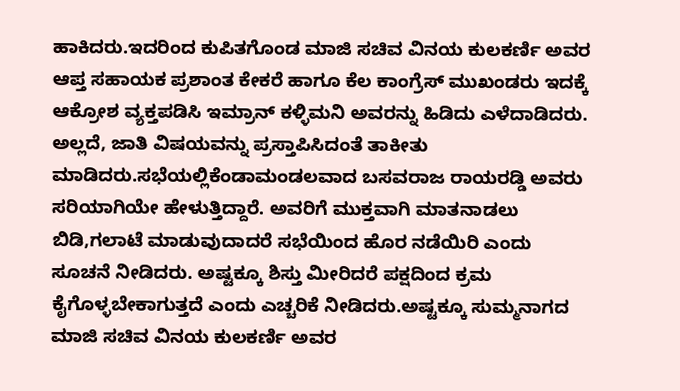ಹಾಕಿದರು.ಇದರಿಂದ ಕುಪಿತಗೊಂಡ ಮಾಜಿ ಸಚಿವ ವಿನಯ ಕುಲಕರ್ಣಿ ಅವರ ಆಪ್ತ ಸಹಾಯಕ ಪ್ರಶಾಂತ ಕೇಕರೆ ಹಾಗೂ ಕೆಲ ಕಾಂಗ್ರೆಸ್ ಮುಖಂಡರು ಇದಕ್ಕೆ ಆಕ್ರೋಶ ವ್ಯಕ್ತಪಡಿಸಿ ಇಮ್ರಾನ್ ಕಳ್ಳಿಮನಿ ಅವರನ್ನು ಹಿಡಿದು ಎಳೆದಾಡಿದರು. ಅಲ್ಲದೆ, ಜಾತಿ ವಿಷಯವನ್ನು ಪ್ರಸ್ತಾಪಿಸಿದಂತೆ ತಾಕೀತು ಮಾಡಿದರು.ಸಭೆಯಲ್ಲಿಕೆಂಡಾಮಂಡಲವಾದ ಬಸವರಾಜ ರಾಯರಡ್ಡಿ ಅವರು ಸರಿಯಾಗಿಯೇ ಹೇಳುತ್ತಿದ್ದಾರೆ. ಅವರಿಗೆ ಮುಕ್ತವಾಗಿ ಮಾತನಾಡಲು ಬಿಡಿ,ಗಲಾಟೆ ಮಾಡುವುದಾದರೆ ಸಭೆಯಿಂದ ಹೊರ ನಡೆಯಿರಿ ಎಂದು ಸೂಚನೆ ನೀಡಿದರು. ಅಷ್ಟಕ್ಕೂ ಶಿಸ್ತು ಮೀರಿದರೆ ಪಕ್ಷದಿಂದ ಕ್ರಮ ಕೈಗೊಳ್ಳಬೇಕಾಗುತ್ತದೆ ಎಂದು ಎಚ್ಚರಿಕೆ ನೀಡಿದರು.ಅಷ್ಟಕ್ಕೂ ಸುಮ್ಮನಾಗದ ಮಾಜಿ ಸಚಿವ ವಿನಯ ಕುಲಕರ್ಣಿ ಅವರ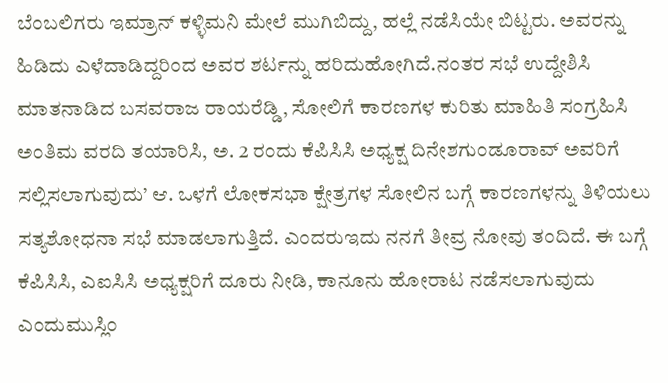ಬೆಂಬಲಿಗರು ಇಮ್ರಾನ್ ಕಳ್ಳಿಮನಿ ಮೇಲೆ ಮುಗಿಬಿದ್ದು, ಹಲ್ಲೆ ನಡೆಸಿಯೇ ಬಿಟ್ಟರು. ಅವರನ್ನು ಹಿಡಿದು ಎಳೆದಾಡಿದ್ದರಿಂದ ಅವರ ಶರ್ಟನ್ನು ಹರಿದುಹೋಗಿದೆ.ನಂತರ ಸಭೆ ಉದ್ದೇಶಿಸಿ ಮಾತನಾಡಿದ ಬಸವರಾಜ ರಾಯರೆಡ್ಡಿ, ಸೋಲಿಗೆ ಕಾರಣಗಳ ಕುರಿತು ಮಾಹಿತಿ ಸಂಗ್ರಹಿಸಿ ಅಂತಿಮ ವರದಿ ತಯಾರಿಸಿ, ಅ. 2 ರಂದು ಕೆಪಿಸಿಸಿ ಅಧ್ಯಕ್ಷ ದಿನೇಶಗುಂಡೂರಾವ್ ಅವರಿಗೆ ಸಲ್ಲಿಸಲಾಗುವುದು’ ಆ. ಒಳಗೆ ಲೋಕಸಭಾ ಕ್ಷೇತ್ರಗಳ ಸೋಲಿನ ಬಗ್ಗೆ ಕಾರಣಗಳನ್ನು ತಿಳಿಯಲು ಸತ್ಯಶೋಧನಾ ಸಭೆ ಮಾಡಲಾಗುತ್ತಿದೆ. ಎಂದರುಇದು ನನಗೆ ತೀವ್ರ ನೋವು ತಂದಿದೆ. ಈ ಬಗ್ಗೆ ಕೆಪಿಸಿಸಿ, ಎಐಸಿಸಿ ಅಧ್ಯಕ್ಷರಿಗೆ ದೂರು ನೀಡಿ, ಕಾನೂನು ಹೋರಾಟ ನಡೆಸಲಾಗುವುದು ಎಂದುಮುಸ್ಲಿಂ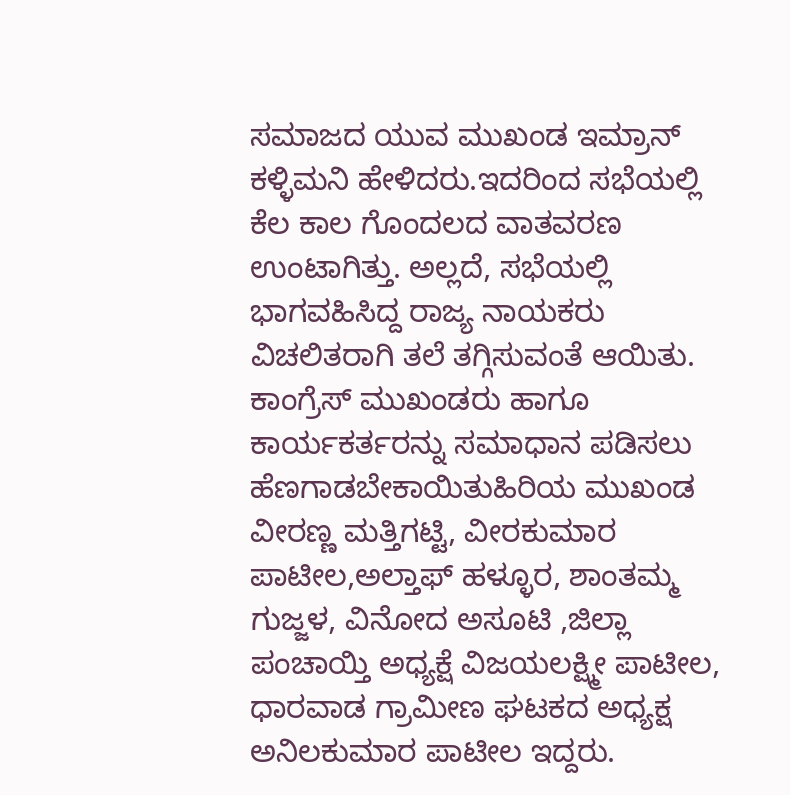ಸಮಾಜದ ಯುವ ಮುಖಂಡ ಇಮ್ರಾನ್ ಕಳ್ಳಿಮನಿ ಹೇಳಿದರು.ಇದರಿಂದ ಸಭೆಯಲ್ಲಿ ಕೆಲ ಕಾಲ ಗೊಂದಲದ ವಾತವರಣ ಉಂಟಾಗಿತ್ತು. ಅಲ್ಲದೆ, ಸಭೆಯಲ್ಲಿ ಭಾಗವಹಿಸಿದ್ದ ರಾಜ್ಯ ನಾಯಕರು ವಿಚಲಿತರಾಗಿ ತಲೆ ತಗ್ಗಿಸುವಂತೆ ಆಯಿತು. ಕಾಂಗ್ರೆಸ್ ಮುಖಂಡರು ಹಾಗೂ ಕಾರ್ಯಕರ್ತರನ್ನು ಸಮಾಧಾನ ಪಡಿಸಲು ಹೆಣಗಾಡಬೇಕಾಯಿತುಹಿರಿಯ ಮುಖಂಡ ವೀರಣ್ಣ ಮತ್ತಿಗಟ್ಟಿ, ವೀರಕುಮಾರ ಪಾಟೀಲ,ಅಲ್ತಾಫ್ ಹಳ್ಳೂರ, ಶಾಂತಮ್ಮ ಗುಜ್ಜಳ, ವಿನೋದ ಅಸೂಟಿ ,ಜಿಲ್ಲಾ ಪಂಚಾಯ್ತಿ ಅಧ್ಯಕ್ಷೆ ವಿಜಯಲಕ್ಷ್ಮೀ ಪಾಟೀಲ, ಧಾರವಾಡ ಗ್ರಾಮೀಣ ಘಟಕದ ಅಧ್ಯಕ್ಷ ಅನಿಲಕುಮಾರ ಪಾಟೀಲ ಇದ್ದರು.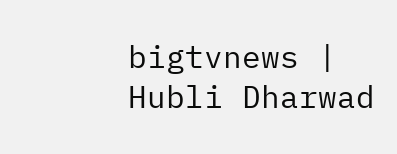bigtvnews | Hubli Dharwad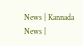News | Kannada News |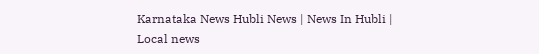Karnataka News Hubli News | News In Hubli | Local news